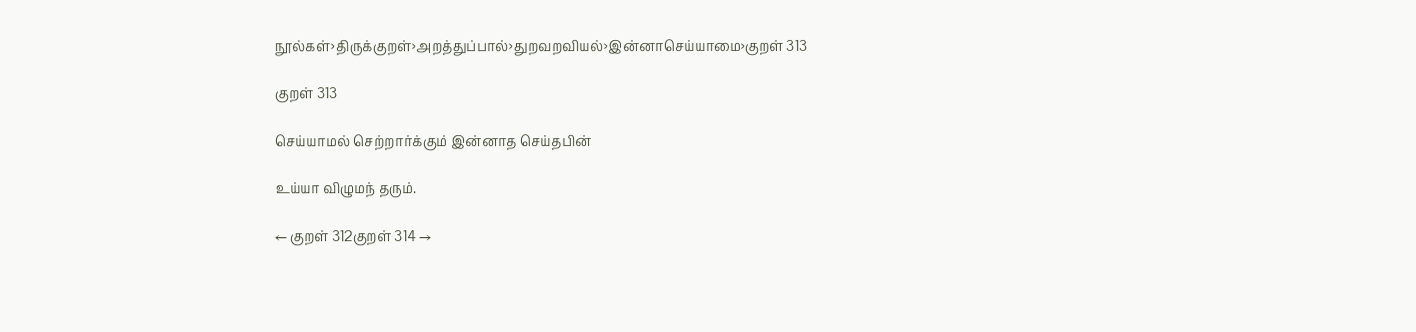நூல்கள்›திருக்குறள்›அறத்துப்பால்›துறவறவியல்›இன்னாசெய்யாமை›குறள் 313

குறள் 313

செய்யாமல் செற்றார்க்கும் இன்னாத செய்தபின்

உய்யா விழுமந் தரும்.

← குறள் 312குறள் 314 →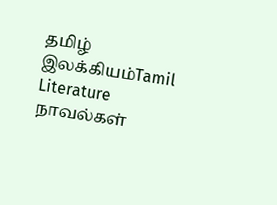தமிழ் இலக்கியம்Tamil Literature
நாவல்கள்